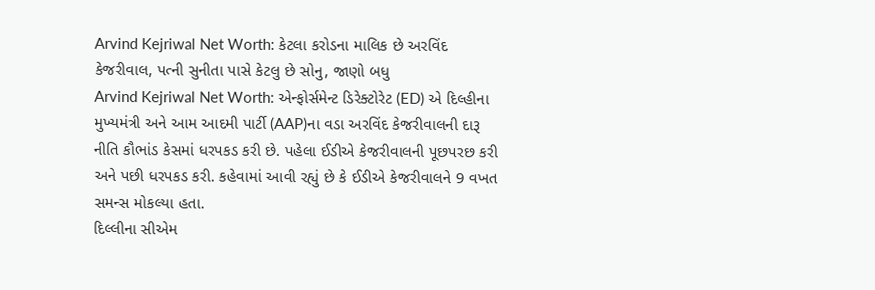Arvind Kejriwal Net Worth: કેટલા કરોડના માલિક છે અરવિંદ કેજરીવાલ, પત્ની સુનીતા પાસે કેટલુ છે સોનુ, જાણો બધુ
Arvind Kejriwal Net Worth: એન્ફોર્સમેન્ટ ડિરેક્ટોરેટ (ED) એ દિલ્હીના મુખ્યમંત્રી અને આમ આદમી પાર્ટી (AAP)ના વડા અરવિંદ કેજરીવાલની દારૂ નીતિ કૌભાંડ કેસમાં ધરપકડ કરી છે. પહેલા ઈડીએ કેજરીવાલની પૂછપરછ કરી અને પછી ધરપકડ કરી. કહેવામાં આવી રહ્યું છે કે ઈડીએ કેજરીવાલને 9 વખત સમન્સ મોકલ્યા હતા.
દિલ્લીના સીએમ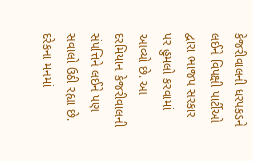કેજરીવાલની ધરપકડને લઈને વિપક્ષી પાર્ટીઓ દ્વારા ભાજપ સરકાર પર હુમલો કરવામાં આવ્યો છે. આ દરમિયાન કેજરીવાલની સંપત્તિને લઈને પણ સવાલો ઉઠી રહ્યા છે. દરેકના મનમાં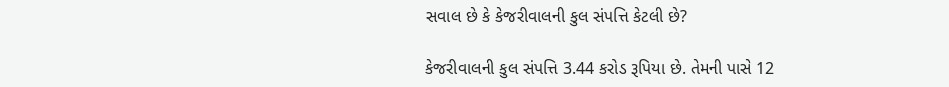સવાલ છે કે કેજરીવાલની કુલ સંપત્તિ કેટલી છે?

કેજરીવાલની કુલ સંપત્તિ 3.44 કરોડ રૂપિયા છે. તેમની પાસે 12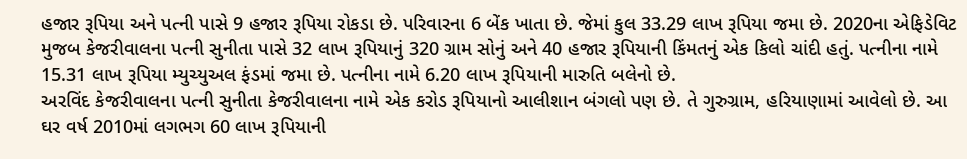હજાર રૂપિયા અને પત્ની પાસે 9 હજાર રૂપિયા રોકડા છે. પરિવારના 6 બેંક ખાતા છે. જેમાં કુલ 33.29 લાખ રૂપિયા જમા છે. 2020ના એફિડેવિટ મુજબ કેજરીવાલના પત્ની સુનીતા પાસે 32 લાખ રૂપિયાનું 320 ગ્રામ સોનું અને 40 હજાર રૂપિયાની કિંમતનું એક કિલો ચાંદી હતું. પત્નીના નામે 15.31 લાખ રૂપિયા મ્યુચ્યુઅલ ફંડમાં જમા છે. પત્નીના નામે 6.20 લાખ રૂપિયાની મારુતિ બલેનો છે.
અરવિંદ કેજરીવાલના પત્ની સુનીતા કેજરીવાલના નામે એક કરોડ રૂપિયાનો આલીશાન બંગલો પણ છે. તે ગુરુગ્રામ, હરિયાણામાં આવેલો છે. આ ઘર વર્ષ 2010માં લગભગ 60 લાખ રૂપિયાની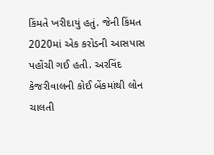કિંમતે ખરીદાયું હતું. જેની કિંમત 2020માં એક કરોડની આસપાસ પહોંચી ગઈ હતી. અરવિંદ કેજરીવાલની કોઈ બેંકમાંથી લોન ચાલતી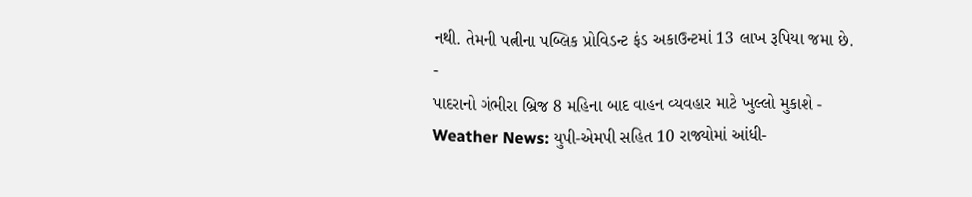નથી. તેમની પત્નીના પબ્લિક પ્રોવિડન્ટ ફંડ અકાઉન્ટમાં 13 લાખ રૂપિયા જમા છે.
-
પાદરાનો ગંભીરા બ્રિજ 8 મહિના બાદ વાહન વ્યવહાર માટે ખુલ્લો મુકાશે -
Weather News: યુપી-એમપી સહિત 10 રાજ્યોમાં આંધી-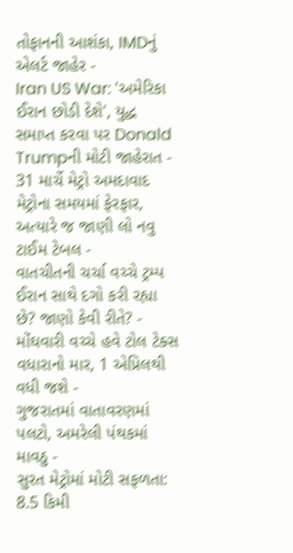તોફાનની આશંકા, IMDનું એલર્ટ જાહેર -
Iran US War: 'અમેરિકા ઈરાન છોડી દેશે', યુદ્ધ સમાપ્ત કરવા પર Donald Trumpની મોટી જાહેરાત -
31 માર્ચે મેટ્રો અમદાવાદ મેટ્રોના સમયમાં ફેરફાર, અત્યારે જ જાણી લો નવુ ટાઈમ ટેબલ -
વાતચીતની ચર્ચા વચ્ચે ટ્રમ્પ ઈરાન સાથે દગો કરી રહ્યા છે? જાણો કેવી રીતે? -
મોંઘવારી વચ્ચે હવે ટોલ ટેક્સ વધારાનો માર, 1 એપ્રિલથી વધી જશે -
ગુજરાતમાં વાતાવરણમાં પલટો, અમરેલી પંથકમાં માવઠુ -
સુરત મેટ્રોમાં મોટી સફળતા: 8.5 કિમી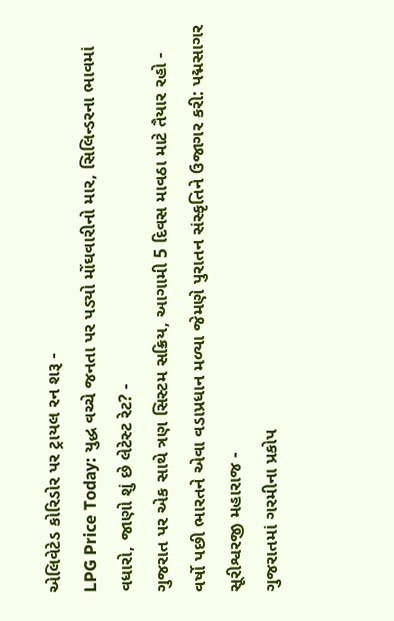એલિવેટેડ કોરિડોર પર ટ્રાયલ રન શરૂ -
LPG Price Today: યુદ્ધ વચ્ચે જનતા પર પડ્યો મોંઘવારીનો માર, સિલિન્ડરના ભાવમાં વધારો, જાણો શું છે લેટેસ્ટ રેટ? -
ગુજરાત પર એક સાથે ત્રણ સિસ્ટમ સક્રિય, આગામી 5 દિવસ માવઠા માટે તૈયાર રહો -
વર્ષો પછી ભારતને એવા વડાપ્રધાન મળ્યા જેમણે પુરાતન સંસ્કૃતિને ઉજાગર કરી: પદ્મસાગર સૂરીશ્વરજી મહારાજ -
ગુજરાતમાં ગરમીના પ્રકોપ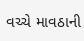વચ્ચે માવઠાની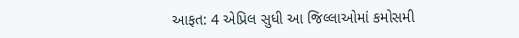આફત: 4 એપ્રિલ સુધી આ જિલ્લાઓમાં કમોસમી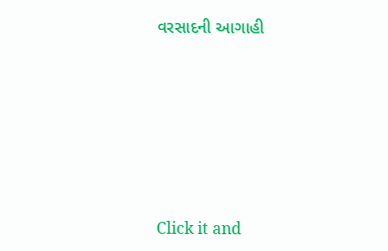વરસાદની આગાહી






Click it and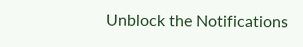Unblock the Notifications